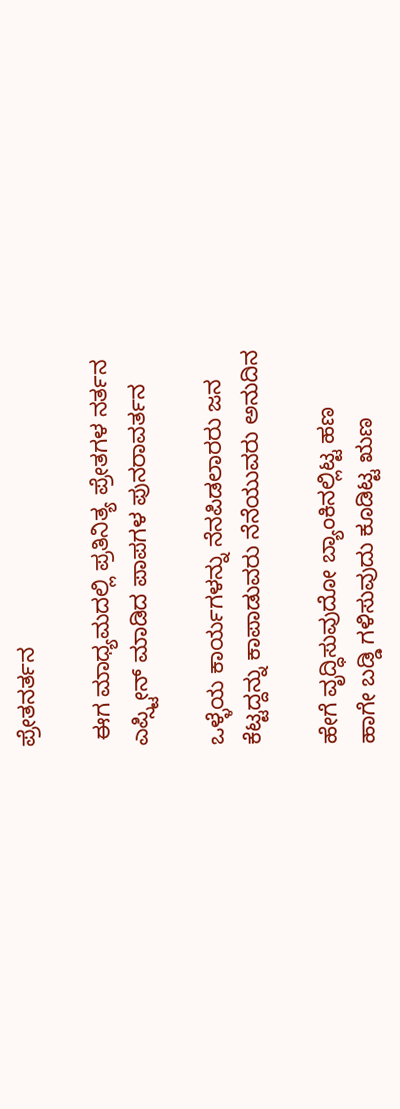ಪ್ರೇತನರ್ತನ

 ಈಗ ಮಾಧ್ಯಮದಲ್ಲಿ ಪ್ರತಿನಿತ್ಯ ಪ್ರೇತಗಳ ನರ್ತನ
ಎಪ್ಸ್ಟೀನ್ ಮಾಡಿದ ಪಾಪಗಳ ಪುನರಾವರ್ತನ

ಒಳ್ಳೆಯ ಕಾರ್ಯಗಳನ್ನು ನೆನಪಿಡಲಾರರು ಜನ
ಕೆಟ್ಟದ್ದನ್ನು ಕಾಪಾಡುವರು ನೆನೆಯುವರು ಅನುದಿನ

ಹೇಗೆ ವೃದ್ಧಿಸುವುದೋ ಬ್ಯಾಂಕಿನಲ್ಲಿಟ್ಟ ಹಣ
ಹಾಗೇ ಬಡ್ಡಿ ಗಳಿಸುವುದು ಕೂಡಿಟ್ಟ ಋಣ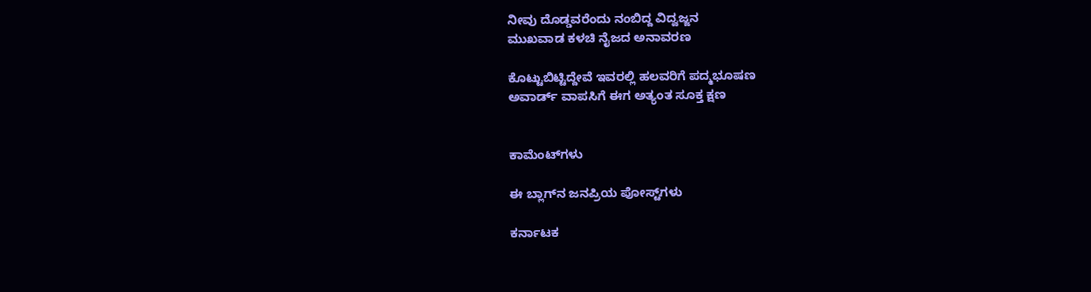ನೀವು ದೊಡ್ಡವರೆಂದು ನಂಬಿದ್ದ ವಿದ್ವಜ್ಜನ
ಮುಖವಾಡ ಕಳಚಿ ನೈಜದ ಅನಾವರಣ

ಕೊಟ್ಟುಬಿಟ್ಟಿದ್ದೇವೆ ಇವರಲ್ಲಿ ಹಲವರಿಗೆ ಪದ್ಮಭೂಷಣ
ಅವಾರ್ಡ್ ವಾಪಸಿಗೆ ಈಗ ಅತ್ಯಂತ ಸೂಕ್ತ ಕ್ಷಣ


ಕಾಮೆಂಟ್‌ಗಳು

ಈ ಬ್ಲಾಗ್‌ನ ಜನಪ್ರಿಯ ಪೋಸ್ಟ್‌ಗಳು

ಕರ್ನಾಟಕ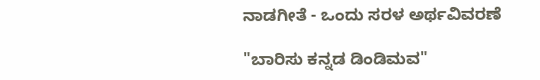ನಾಡಗೀತೆ - ಒಂದು ಸರಳ ಅರ್ಥವಿವರಣೆ

"ಬಾರಿಸು ಕನ್ನಡ ಡಿಂಡಿಮವ"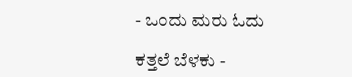- ಒಂದು ಮರು ಓದು

ಕತ್ತಲೆ ಬೆಳಕು -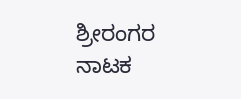ಶ್ರೀರಂಗರ ನಾಟಕ